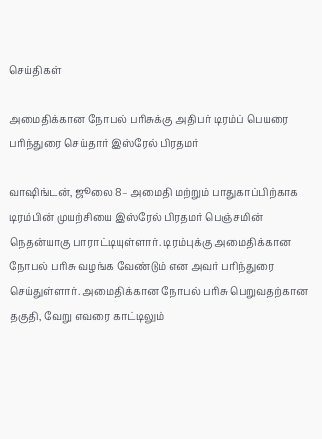செய்திகள்

அமைதிக்கான நோபல் பரிசுக்கு அதிபர் டிரம்ப் பெயரை பரிந்துரை செய்தார் இஸ்ரேல் பிரதமர்

வாஷிங்டன், ஜூலை 8– அமைதி மற்றும் பாதுகாப்பிற்காக டிரம்பின் முயற்சியை இஸ்ரேல் பிரதமர் பெஞ்சமின் நெதன்யாகு பாராட்டியுள்ளார். டிரம்புக்கு அமைதிக்கான நோபல் பரிசு வழங்க வேண்டும் என அவர் பரிந்துரை செய்துள்ளார். அமைதிக்கான நோபல் பரிசு பெறுவதற்கான தகுதி, வேறு எவரை காட்டிலும்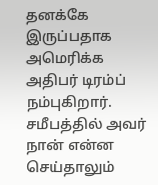தனக்கே இருப்பதாக அமெரிக்க அதிபர் டிரம்ப் நம்புகிறார். சமீபத்தில் அவர் நான் என்ன செய்தாலும்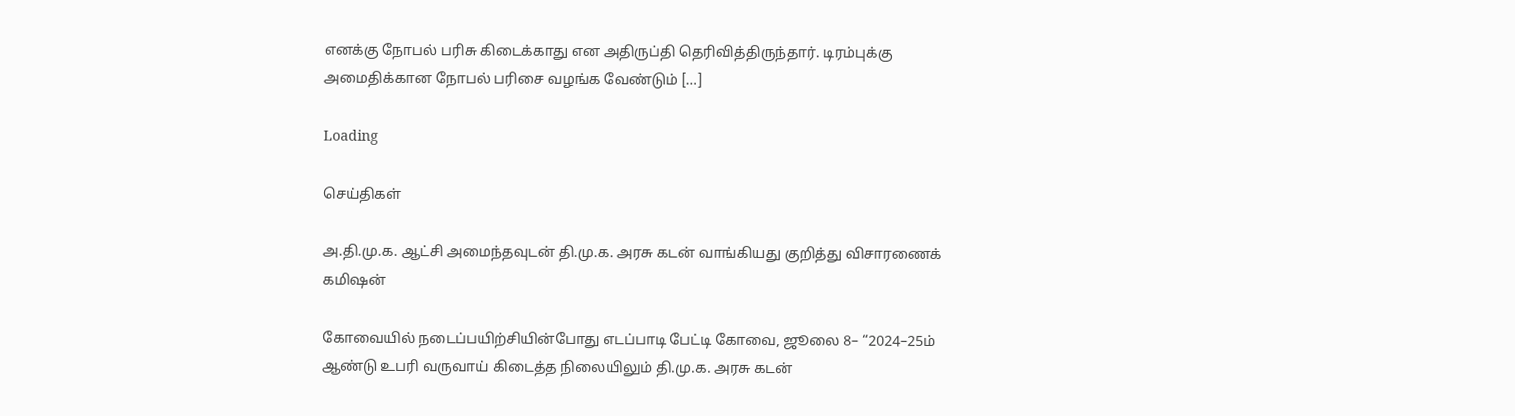எனக்கு நோபல் பரிசு கிடைக்காது என அதிருப்தி தெரிவித்திருந்தார். டிரம்புக்கு அமைதிக்கான நோபல் பரிசை வழங்க வேண்டும் […]

Loading

செய்திகள்

அ.தி.மு.க. ஆட்சி அமைந்தவுடன் தி.மு.க. அரசு கடன் வாங்கியது குறித்து விசாரணைக் கமிஷன்

கோவையில் நடைப்பயிற்சியின்போது எடப்பாடி பேட்டி கோவை, ஜூலை 8– “2024–25ம் ஆண்டு உபரி வருவாய் கிடைத்த நிலையிலும் தி.மு.க. அரசு கடன்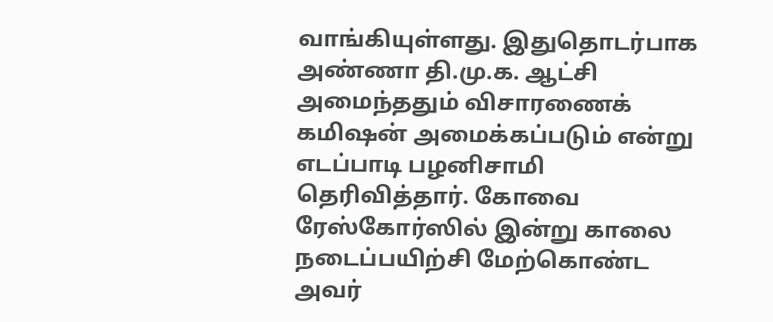வாங்கியுள்ளது. இதுதொடர்பாக அண்ணா தி.மு.க. ஆட்சி அமைந்ததும் விசாரணைக் கமிஷன் அமைக்கப்படும் என்று எடப்பாடி பழனிசாமி தெரிவித்தார். கோவை ரேஸ்கோர்ஸில் இன்று காலை நடைப்பயிற்சி மேற்கொண்ட அவர்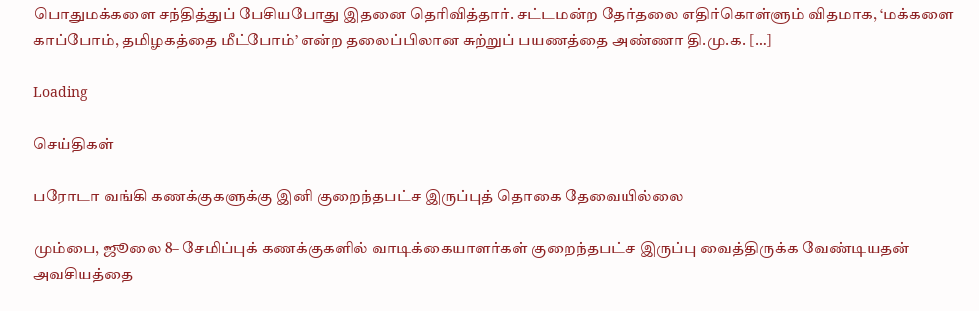பொதுமக்களை சந்தித்துப் பேசியபோது இதனை தெரிவித்தார். சட்டமன்ற தேர்தலை எதிர்கொள்ளும் விதமாக, ‘மக்களை காப்போம், தமிழகத்தை மீட்போம்’ என்ற தலைப்பிலான சுற்றுப் பயணத்தை அண்ணா தி.மு.க. […]

Loading

செய்திகள்

பரோடா வங்கி கணக்குகளுக்கு இனி குறைந்தபட்ச இருப்புத் தொகை தேவையில்லை

மும்பை, ஜூலை 8– சேமிப்புக் கணக்குகளில் வாடிக்கையாளர்கள் குறைந்தபட்ச இருப்பு வைத்திருக்க வேண்டியதன் அவசியத்தை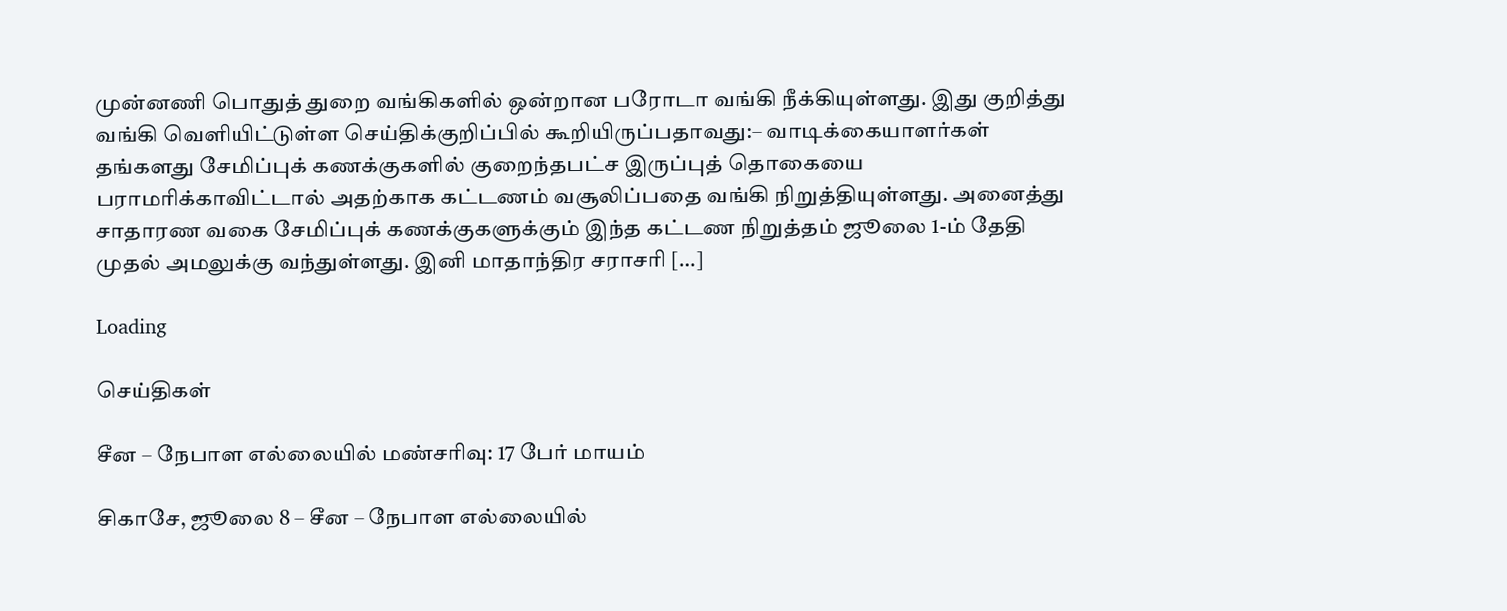முன்னணி பொதுத் துறை வங்கிகளில் ஒன்றான பரோடா வங்கி நீக்கியுள்ளது. இது குறித்து வங்கி வெளியிட்டுள்ள செய்திக்குறிப்பில் கூறியிருப்பதாவது:– வாடிக்கையாளர்கள் தங்களது சேமிப்புக் கணக்குகளில் குறைந்தபட்ச இருப்புத் தொகையை பராமரிக்காவிட்டால் அதற்காக கட்டணம் வசூலிப்பதை வங்கி நிறுத்தியுள்ளது. அனைத்து சாதாரண வகை சேமிப்புக் கணக்குகளுக்கும் இந்த கட்டண நிறுத்தம் ஜூலை 1-ம் தேதி முதல் அமலுக்கு வந்துள்ளது. இனி மாதாந்திர சராசரி […]

Loading

செய்திகள்

சீன – நேபாள எல்லையில் மண்சரிவு: 17 பேர் மாயம்

சிகாசே, ஜூலை 8 – சீன – நேபாள எல்லையில்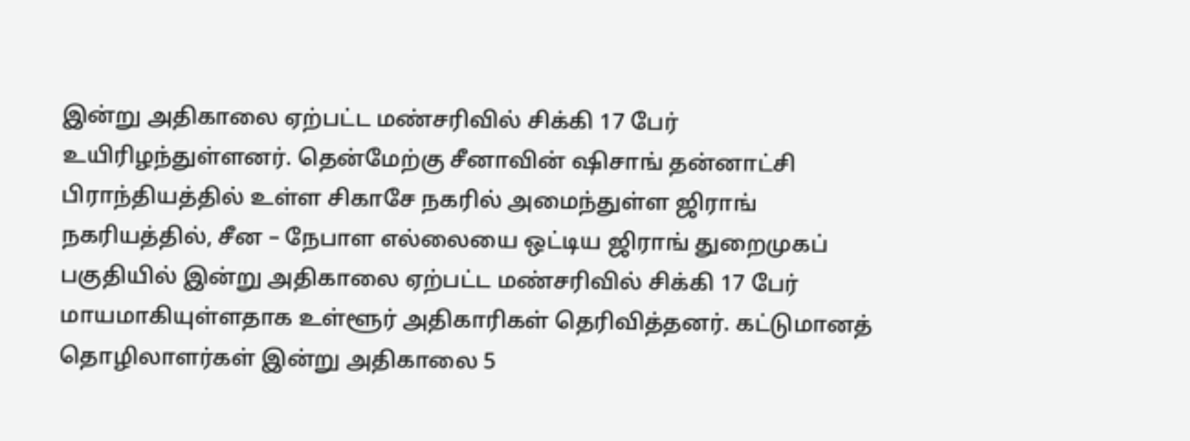இன்று அதிகாலை ஏற்பட்ட மண்சரிவில் சிக்கி 17 பேர் உயிரிழந்துள்ளனர். தென்மேற்கு சீனாவின் ஷிசாங் தன்னாட்சி பிராந்தியத்தில் உள்ள சிகாசே நகரில் அமைந்துள்ள ஜிராங் நகரியத்தில், சீன – நேபாள எல்லையை ஒட்டிய ஜிராங் துறைமுகப் பகுதியில் இன்று அதிகாலை ஏற்பட்ட மண்சரிவில் சிக்கி 17 பேர் மாயமாகியுள்ளதாக உள்ளூர் அதிகாரிகள் தெரிவித்தனர். கட்டுமானத் தொழிலாளர்கள் இன்று அதிகாலை 5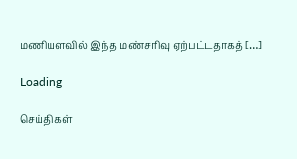மணியளவில் இந்த மண்சரிவு ஏற்பட்டதாகத் […]

Loading

செய்திகள்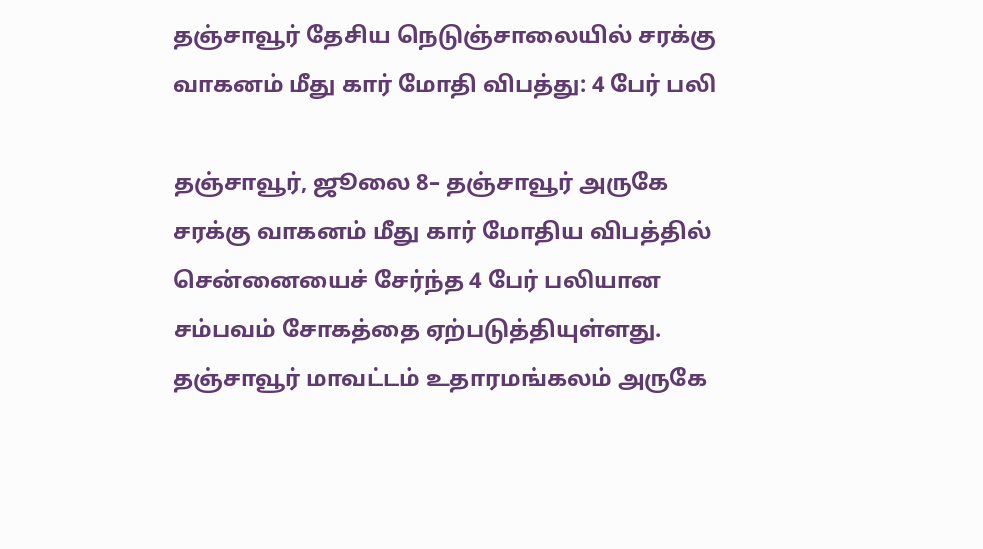தஞ்சாவூர் தேசிய நெடுஞ்சாலையில் சரக்கு வாகனம் மீது கார் மோதி விபத்து: 4 பேர் பலி

தஞ்சாவூர், ஜூலை 8– தஞ்சாவூர் அருகே சரக்கு வாகனம் மீது கார் மோதிய விபத்தில் சென்னையைச் சேர்ந்த 4 பேர் பலியான சம்பவம் சோகத்தை ஏற்படுத்தியுள்ளது. தஞ்சாவூர் மாவட்டம் உதாரமங்கலம் அருகே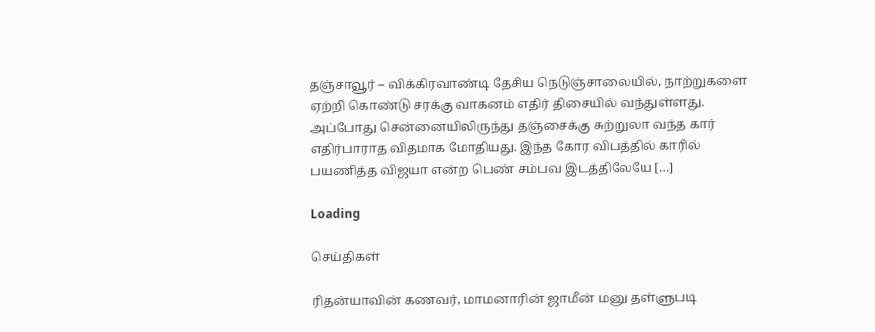தஞ்சாவூர் – விக்கிரவாண்டி தேசிய நெடுஞ்சாலையில், நாற்றுகளை ஏற்றி கொண்டு சரக்கு வாகனம் எதிர் திசையில் வந்துள்ளது. அப்போது சென்னையிலிருந்து தஞ்சைக்கு சுற்றுலா வந்த கார் எதிர்பாராத விதமாக மோதியது. இந்த கோர விபத்தில் காரில் பயணித்த விஜயா என்ற பெண் சம்பவ இடத்திலேயே […]

Loading

செய்திகள்

ரிதன்யாவின் கணவர், மாமனாரின் ஜாமீன் மனு தள்ளுபடி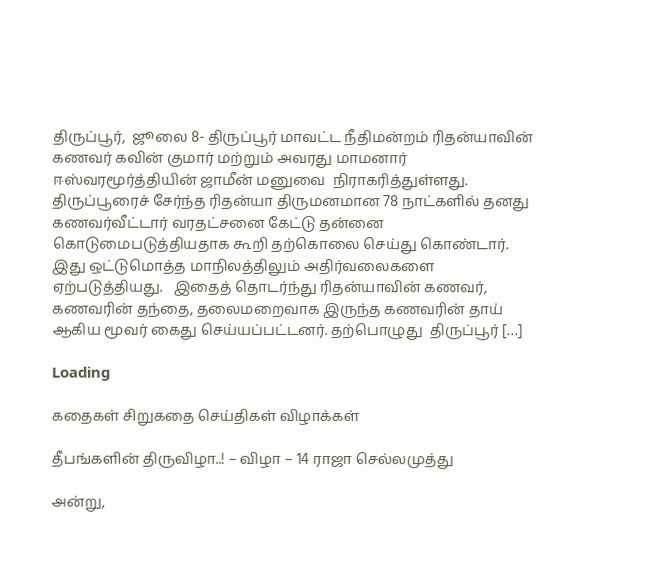திருப்பூர்,  ஜூலை 8- திருப்பூர் மாவட்ட நீதிமன்றம் ரிதன்யாவின் கணவர் கவின் குமார் மற்றும் அவரது மாமனார் ஈஸ்வரமூர்த்தியின் ஜாமீன் மனுவை  நிராகரித்துள்ளது. திருப்பூரைச் சேர்ந்த ரிதன்யா திருமனமான 78 நாட்களில் தனது கணவர்வீட்டார் வரதட்சனை கேட்டு தன்னை கொடுமைபடுத்தியதாக கூறி தற்கொலை செய்து கொண்டார். இது ஒட்டுமொத்த மாநிலத்திலும் அதிர்வலைகளை ஏற்படுத்தியது.   இதைத் தொடர்ந்து ரிதன்யாவின் கணவர், கணவரின் தந்தை, தலைமறைவாக இருந்த கணவரின் தாய் ஆகிய மூவர் கைது செய்யப்பட்டனர். தற்பொழுது  திருப்பூர் […]

Loading

கதைகள் சிறுகதை செய்திகள் விழாக்கள்

தீபங்களின் திருவிழா..! – விழா – 14 ராஜா செல்லமுத்து

அன்று,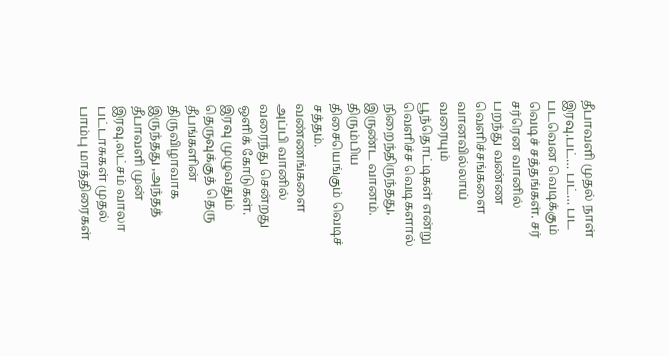தீபாவளி முதல் நாள் இரவு.பட்… பட்… பட படவென வெடிக்கும் வெடிச் சத்தங்கள். சர் சர்ரென வானில் பறந்து வண்ண வெளிச்சங்களை வானவில்லாய் வரையும் பூந்தொட்டிகள் என்று வெளிச்ச வெடிகளால் நிறைந்திருந்தது, இருண்ட வானம். திரும்பிய திசையெங்கும் வெடிச் சத்தம். வண்ணங்களை அப்பி வானில் வரைந்து சென்றது ஒளிக் கோடுகள். இரவு முழுவதும் தெருவுக்குத் தெரு தீபங்களின் திருவிழாவாக இருந்தது ,அந்தத் தீபாவளி முன் இரவு.லட்சம் வாலா பட்டாசுகள் முதல் பாம்பு மாத்திரைகள்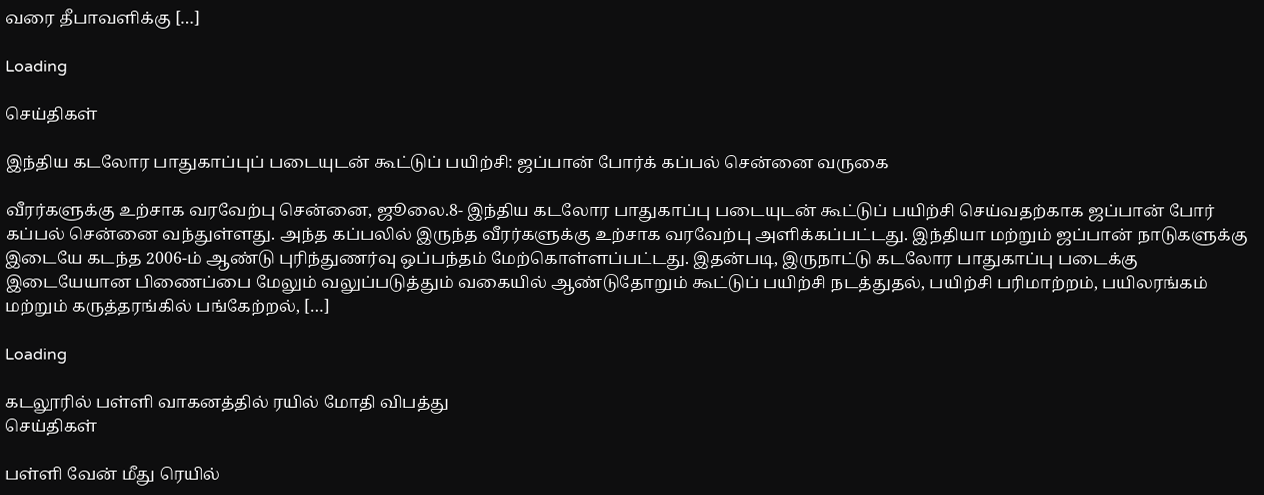வரை தீபாவளிக்கு […]

Loading

செய்திகள்

இந்திய கடலோர பாதுகாப்புப் படையுடன் கூட்டுப் பயிற்சி: ஜப்பான் போர்க் கப்பல் சென்னை வருகை

வீரர்களுக்கு உற்சாக வரவேற்பு சென்னை, ஜூலை.8- இந்திய கடலோர பாதுகாப்பு படையுடன் கூட்டுப் பயிற்சி செய்வதற்காக ஜப்பான் போர் கப்பல் சென்னை வந்துள்ளது. அந்த கப்பலில் இருந்த வீரர்களுக்கு உற்சாக வரவேற்பு அளிக்கப்பட்டது. இந்தியா மற்றும் ஜப்பான் நாடுகளுக்கு இடையே கடந்த 2006-ம் ஆண்டு புரிந்துணர்வு ஒப்பந்தம் மேற்கொள்ளப்பட்டது. இதன்படி, இருநாட்டு கடலோர பாதுகாப்பு படைக்கு இடையேயான பிணைப்பை மேலும் வலுப்படுத்தும் வகையில் ஆண்டுதோறும் கூட்டுப் பயிற்சி நடத்துதல், பயிற்சி பரிமாற்றம், பயிலரங்கம் மற்றும் கருத்தரங்கில் பங்கேற்றல், […]

Loading

கடலூரில் பள்ளி வாகனத்தில் ரயில் மோதி விபத்து
செய்திகள்

பள்ளி வேன் மீது ரெயில்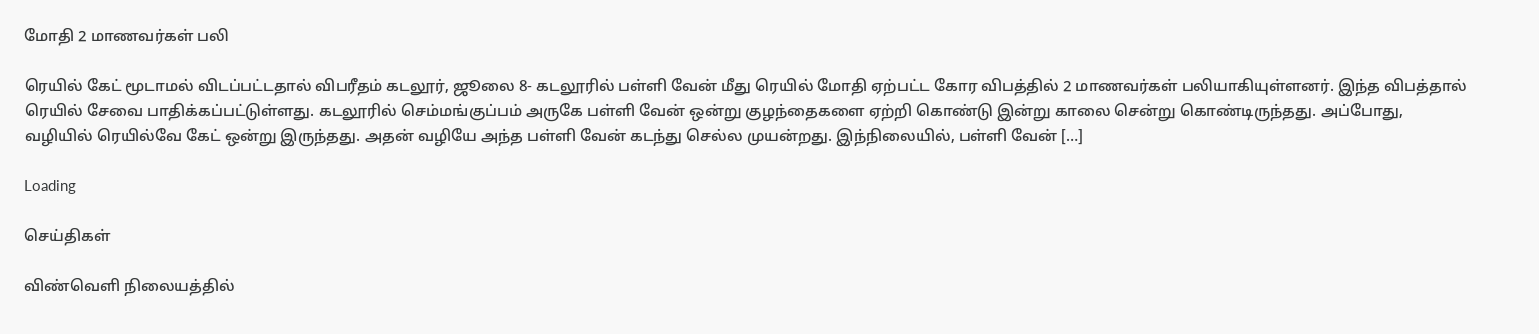மோதி 2 மாணவர்கள் பலி

ரெயில் கேட் மூடாமல் விடப்பட்டதால் விபரீதம் கடலூர், ஜூலை 8- கடலூரில் பள்ளி வேன் மீது ரெயில் மோதி ஏற்பட்ட கோர விபத்தில் 2 மாணவர்கள் பலியாகியுள்ளனர். இந்த விபத்தால் ரெயில் சேவை பாதிக்கப்பட்டுள்ளது. கடலூரில் செம்மங்குப்பம் அருகே பள்ளி வேன் ஒன்று குழந்தைகளை ஏற்றி கொண்டு இன்று காலை சென்று கொண்டிருந்தது. அப்போது, வழியில் ரெயில்வே கேட் ஒன்று இருந்தது. அதன் வழியே அந்த பள்ளி வேன் கடந்து செல்ல முயன்றது. இந்நிலையில், பள்ளி வேன் […]

Loading

செய்திகள்

விண்வெளி நிலையத்தில்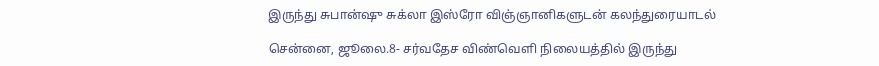இருந்து சுபான்ஷு சுக்லா இஸ்ரோ விஞ்ஞானிகளுடன் கலந்துரையாடல்

சென்னை, ஜூலை.8- சர்வதேச விண்வெளி நிலையத்தில் இருந்து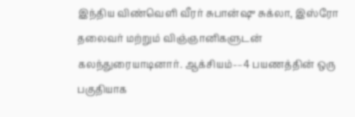இந்திய விண்வெளி வீரர் சுபான்ஷு சுக்லா, இஸ்ரோ தலைவர் மற்றும் விஞ்ஞானிகளுடன் கலந்துரையாடினார். ஆக்சியம்-–4 பயணத்தின் ஒரு பகுதியாக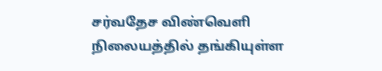சர்வதேச விண்வெளி நிலையத்தில் தங்கியுள்ள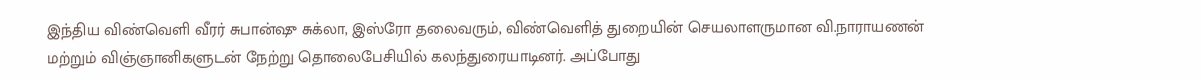இந்திய விண்வெளி வீரர் சுபான்ஷு சுக்லா, இஸ்ரோ தலைவரும், விண்வெளித் துறையின் செயலாளருமான வி.நாராயணன் மற்றும் விஞ்ஞானிகளுடன் நேற்று தொலைபேசியில் கலந்துரையாடினர். அப்போது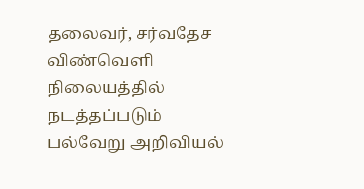தலைவர், சர்வதேச விண்வெளி நிலையத்தில் நடத்தப்படும் பல்வேறு அறிவியல்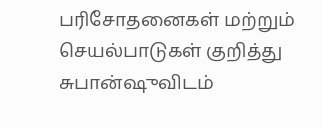பரிசோதனைகள் மற்றும் செயல்பாடுகள் குறித்து சுபான்ஷுவிடம்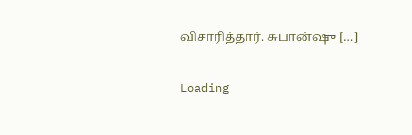விசாரித்தார். சுபான்ஷு […]

Loading